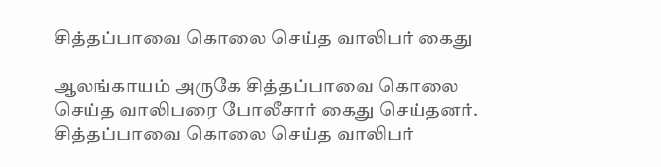சித்தப்பாவை கொலை செய்த வாலிபர் கைது

ஆலங்காயம் அருகே சித்தப்பாவை கொலை செய்த வாலிபரை போலீசார் கைது செய்தனர்.
சித்தப்பாவை கொலை செய்த வாலிபர்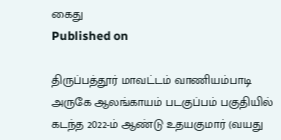கைது
Published on

திருப்பத்தூர் மாவட்டம் வாணியம்பாடி அருகே ஆலங்காயம் படகுப்பம் பகுதியில் கடந்த 2022-ம் ஆண்டு உதயகுமார் (வயது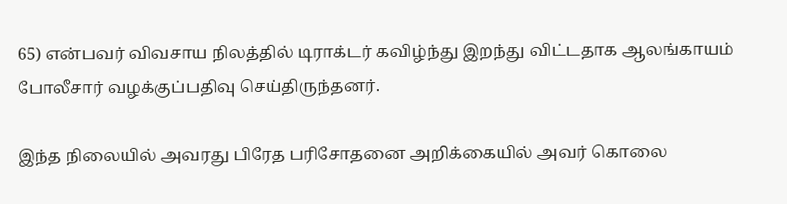65) என்பவர் விவசாய நிலத்தில் டிராக்டர் கவிழ்ந்து இறந்து விட்டதாக ஆலங்காயம் போலீசார் வழக்குப்பதிவு செய்திருந்தனர்.

இந்த நிலையில் அவரது பிரேத பரிசோதனை அறிக்கையில் அவர் கொலை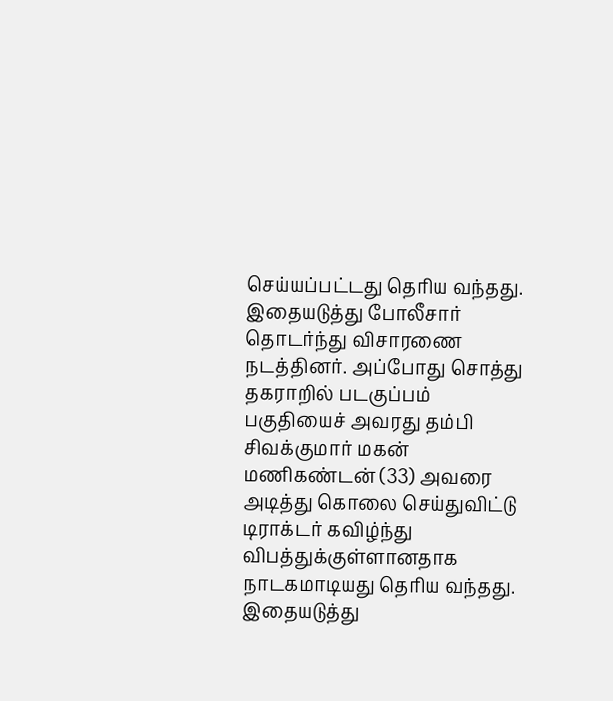செய்யப்பட்டது தெரிய வந்தது. இதையடுத்து போலீசார் தொடர்ந்து விசாரணை நடத்தினர். அப்போது சொத்து தகராறில் படகுப்பம் பகுதியைச் அவரது தம்பி சிவக்குமார் மகன் மணிகண்டன் (33) அவரை அடித்து கொலை செய்துவிட்டு டிராக்டர் கவிழ்ந்து விபத்துக்குள்ளானதாக நாடகமாடியது தெரிய வந்தது. இதையடுத்து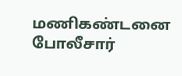மணிகண்டனை போலீசார்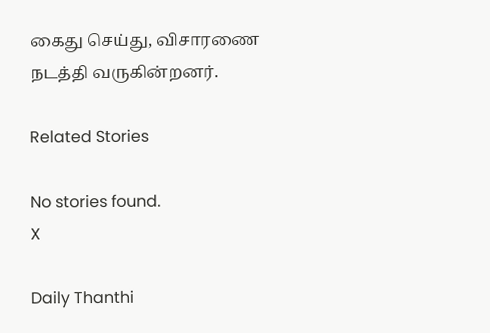கைது செய்து, விசாரணை நடத்தி வருகின்றனர்.

Related Stories

No stories found.
X

Daily Thanthi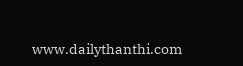www.dailythanthi.com